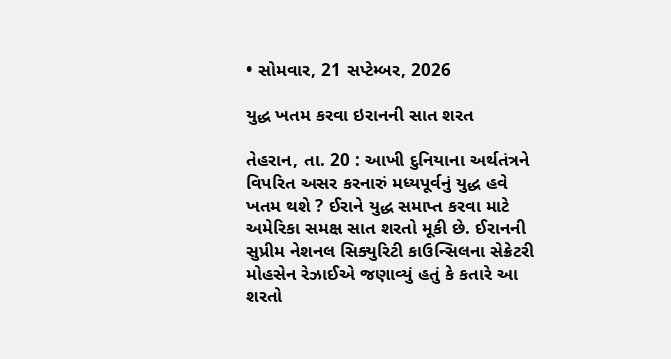• સોમવાર, 21 સપ્ટેમ્બર, 2026

યુદ્ધ ખતમ કરવા ઇરાનની સાત શરત

તેહરાન, તા. 20 : આખી દુનિયાના અર્થતંત્રને વિપરિત અસર કરનારું મધ્યપૂર્વનું યુદ્ધ હવે ખતમ થશે ? ઈરાને યુદ્ધ સમાપ્ત કરવા માટે અમેરિકા સમક્ષ સાત શરતો મૂકી છે. ઈરાનની સુપ્રીમ નેશનલ સિક્યુરિટી કાઉન્સિલના સેક્રેટરી મોહસેન રેઝાઈએ જણાવ્યું હતું કે કતારે આ શરતો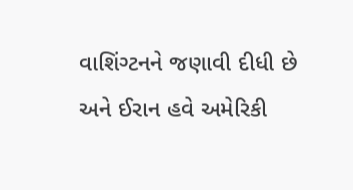વાશિંગ્ટનને જણાવી દીધી છે અને ઈરાન હવે અમેરિકી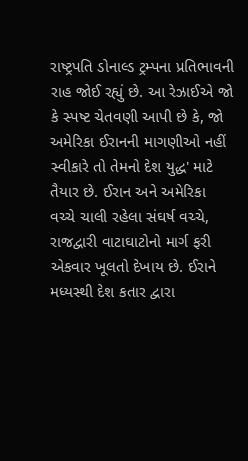રાષ્ટ્રપતિ ડોનાલ્ડ ટ્રમ્પના પ્રતિભાવની રાહ જોઈ રહ્યું છે. આ રેઝાઈએ જો કે સ્પષ્ટ ચેતવણી આપી છે કે, જો અમેરિકા ઈરાનની માગણીઓ નહીં સ્વીકારે તો તેમનો દેશ યુદ્ધ' માટે તૈયાર છે. ઈરાન અને અમેરિકા વચ્ચે ચાલી રહેલા સંઘર્ષ વચ્ચે, રાજદ્વારી વાટાઘાટોનો માર્ગ ફરી એકવાર ખૂલતો દેખાય છે. ઈરાને મધ્યસ્થી દેશ કતાર દ્વારા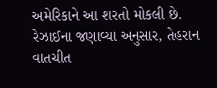અમેરિકાને આ શરતો મોકલી છે. રેઝાઈના જણાવ્યા અનુસાર, તેહરાન વાતચીત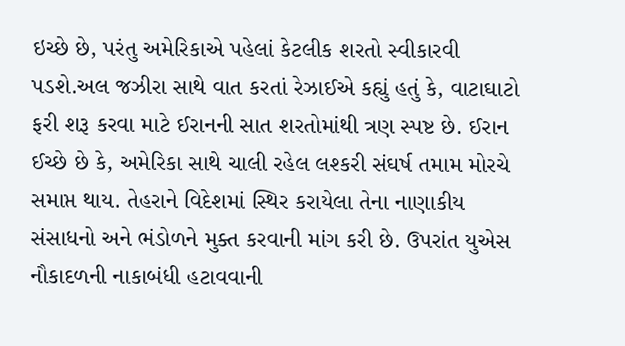ઇચ્છે છે, પરંતુ અમેરિકાએ પહેલાં કેટલીક શરતો સ્વીકારવી પડશે.અલ જઝીરા સાથે વાત કરતાં રેઝાઈએ કહ્યું હતું કે, વાટાઘાટો ફરી શરૂ કરવા માટે ઈરાનની સાત શરતોમાંથી ત્રણ સ્પષ્ટ છે. ઈરાન ઈચ્છે છે કે, અમેરિકા સાથે ચાલી રહેલ લશ્કરી સંઘર્ષ તમામ મોરચે સમાપ્ત થાય. તેહરાને વિદેશમાં સ્થિર કરાયેલા તેના નાણાકીય સંસાધનો અને ભંડોળને મુક્ત કરવાની માંગ કરી છે. ઉપરાંત યુએસ નૌકાદળની નાકાબંધી હટાવવાની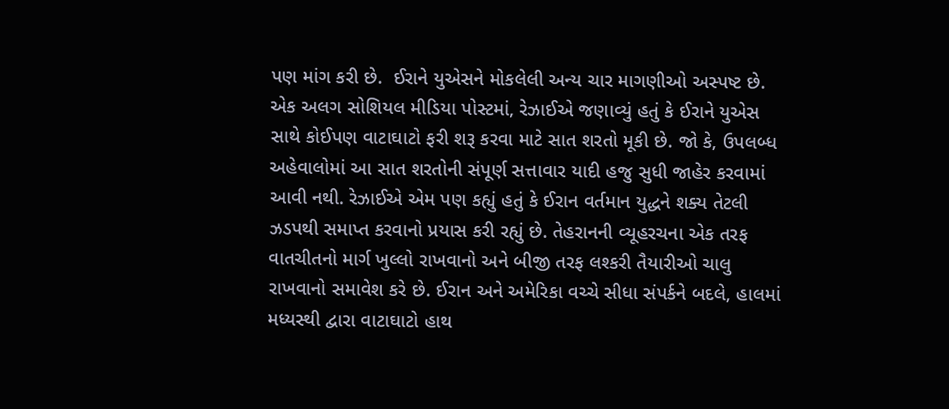પણ માંગ કરી છે.  ઈરાને યુએસને મોકલેલી અન્ય ચાર માગણીઓ અસ્પષ્ટ છે. એક અલગ સોશિયલ મીડિયા પોસ્ટમાં, રેઝાઈએ જણાવ્યું હતું કે ઈરાને યુએસ સાથે કોઈપણ વાટાઘાટો ફરી શરૂ કરવા માટે સાત શરતો મૂકી છે. જો કે, ઉપલબ્ધ અહેવાલોમાં આ સાત શરતોની સંપૂર્ણ સત્તાવાર યાદી હજુ સુધી જાહેર કરવામાં આવી નથી. રેઝાઈએ એમ પણ કહ્યું હતું કે ઈરાન વર્તમાન યુદ્ધને શક્ય તેટલી ઝડપથી સમાપ્ત કરવાનો પ્રયાસ કરી રહ્યું છે. તેહરાનની વ્યૂહરચના એક તરફ વાતચીતનો માર્ગ ખુલ્લો રાખવાનો અને બીજી તરફ લશ્કરી તૈયારીઓ ચાલુ રાખવાનો સમાવેશ કરે છે. ઈરાન અને અમેરિકા વચ્ચે સીધા સંપર્કને બદલે, હાલમાં મધ્યસ્થી દ્વારા વાટાઘાટો હાથ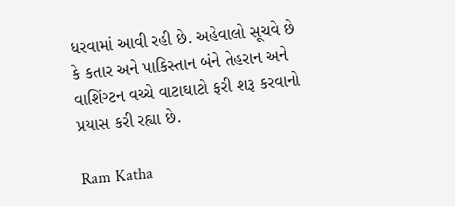ધરવામાં આવી રહી છે. અહેવાલો સૂચવે છે કે કતાર અને પાકિસ્તાન બંને તેહરાન અને વાશિંગ્ટન વચ્ચે વાટાઘાટો ફરી શરૂ કરવાનો પ્રયાસ કરી રહ્યા છે.

Ram Katha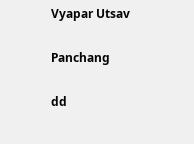Vyapar Utsav

Panchang

dd